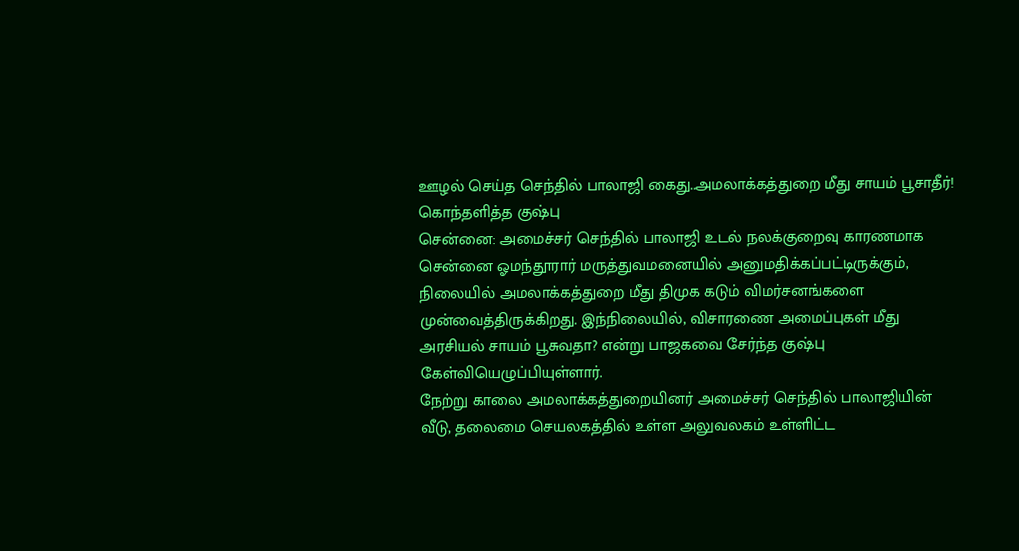ஊழல் செய்த செந்தில் பாலாஜி கைது..அமலாக்கத்துறை மீது சாயம் பூசாதீர்! கொந்தளித்த குஷ்பு
சென்னை: அமைச்சர் செந்தில் பாலாஜி உடல் நலக்குறைவு காரணமாக சென்னை ஓமந்தூரார் மருத்துவமனையில் அனுமதிக்கப்பட்டிருக்கும், நிலையில் அமலாக்கத்துறை மீது திமுக கடும் விமர்சனங்களை முன்வைத்திருக்கிறது. இந்நிலையில், விசாரணை அமைப்புகள் மீது அரசியல் சாயம் பூசுவதா? என்று பாஜகவை சேர்ந்த குஷ்பு கேள்வியெழுப்பியுள்ளார்.
நேற்று காலை அமலாக்கத்துறையினர் அமைச்சர் செந்தில் பாலாஜியின் வீடு, தலைமை செயலகத்தில் உள்ள அலுவலகம் உள்ளிட்ட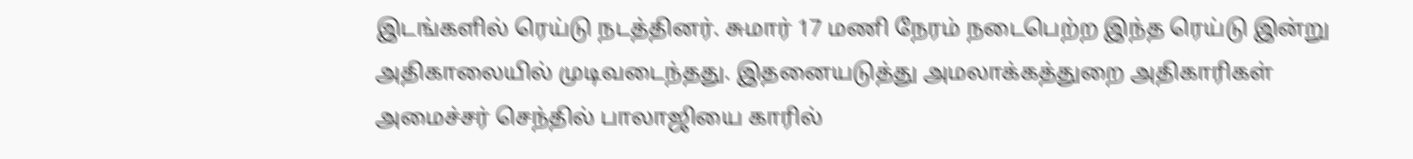இடங்களில் ரெய்டு நடத்தினர். சுமார் 17 மணி நேரம் நடைபெற்ற இந்த ரெய்டு இன்று அதிகாலையில் முடிவடைந்தது. இதனையடுத்து அமலாக்கத்துறை அதிகாரிகள் அமைச்சர் செந்தில் பாலாஜியை காரில்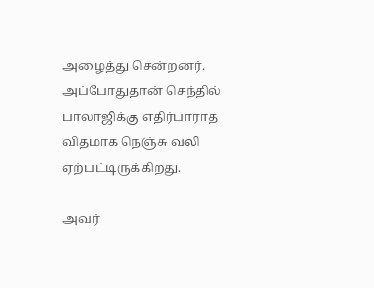அழைத்து சென்றனர். அப்போதுதான் செந்தில் பாலாஜிக்கு எதிர்பாராத விதமாக நெஞ்சு வலி ஏற்பட்டிருக்கிறது.

அவர்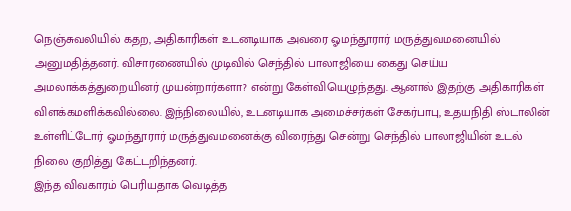நெஞ்சுவலியில் கதற, அதிகாரிகள் உடனடியாக அவரை ஓமந்தூரார் மருத்துவமனையில் அனுமதித்தனர். விசாரணையில் முடிவில் செந்தில் பாலாஜியை கைது செய்ய அமலாக்கத்துறையினர் முயன்றார்களா? என்று கேள்வியெழுந்தது. ஆனால் இதற்கு அதிகாரிகள் விளக்கமளிக்கவில்லை. இந்நிலையில், உடனடியாக அமைச்சர்கள் சேகர்பாபு, உதயநிதி ஸ்டாலின் உள்ளிட்டோர் ஓமந்தூரார் மருத்துவமனைக்கு விரைந்து சென்று செந்தில் பாலாஜியின் உடல் நிலை குறித்து கேட்டறிந்தனர்.
இந்த விவகாரம் பெரியதாக வெடித்த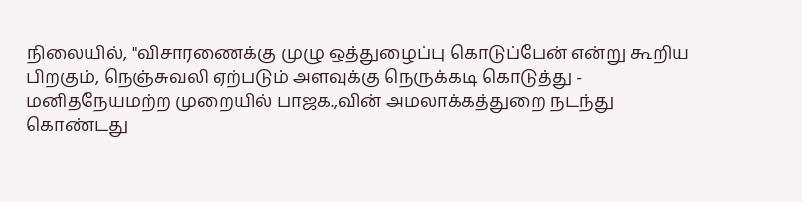நிலையில், "விசாரணைக்கு முழு ஒத்துழைப்பு கொடுப்பேன் என்று கூறிய பிறகும், நெஞ்சுவலி ஏற்படும் அளவுக்கு நெருக்கடி கொடுத்து - மனிதநேயமற்ற முறையில் பாஜக.,வின் அமலாக்கத்துறை நடந்து கொண்டது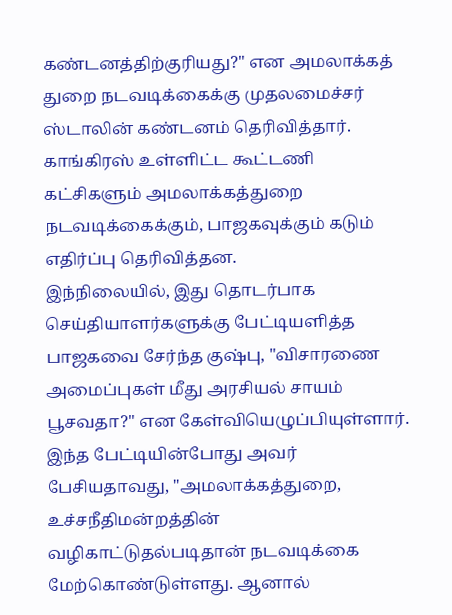கண்டனத்திற்குரியது?" என அமலாக்கத் துறை நடவடிக்கைக்கு முதலமைச்சர் ஸ்டாலின் கண்டனம் தெரிவித்தார். காங்கிரஸ் உள்ளிட்ட கூட்டணி கட்சிகளும் அமலாக்கத்துறை நடவடிக்கைக்கும், பாஜகவுக்கும் கடும் எதிர்ப்பு தெரிவித்தன.
இந்நிலையில், இது தொடர்பாக செய்தியாளர்களுக்கு பேட்டியளித்த பாஜகவை சேர்ந்த குஷ்பு, "விசாரணை அமைப்புகள் மீது அரசியல் சாயம் பூசவதா?" என கேள்வியெழுப்பியுள்ளார். இந்த பேட்டியின்போது அவர் பேசியதாவது, "அமலாக்கத்துறை, உச்சநீதிமன்றத்தின் வழிகாட்டுதல்படிதான் நடவடிக்கை மேற்கொண்டுள்ளது. ஆனால்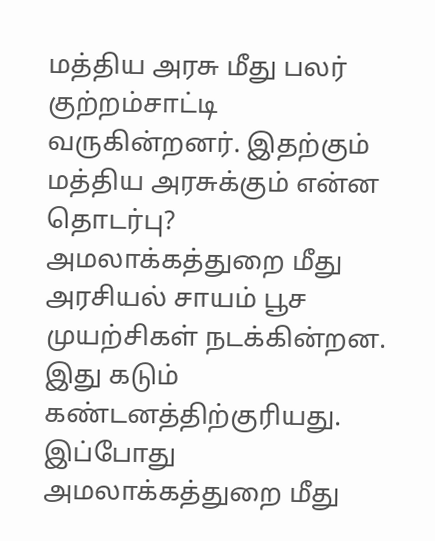மத்திய அரசு மீது பலர் குற்றம்சாட்டி வருகின்றனர். இதற்கும் மத்திய அரசுக்கும் என்ன தொடர்பு? அமலாக்கத்துறை மீது அரசியல் சாயம் பூச முயற்சிகள் நடக்கின்றன. இது கடும் கண்டனத்திற்குரியது.
இப்போது அமலாக்கத்துறை மீது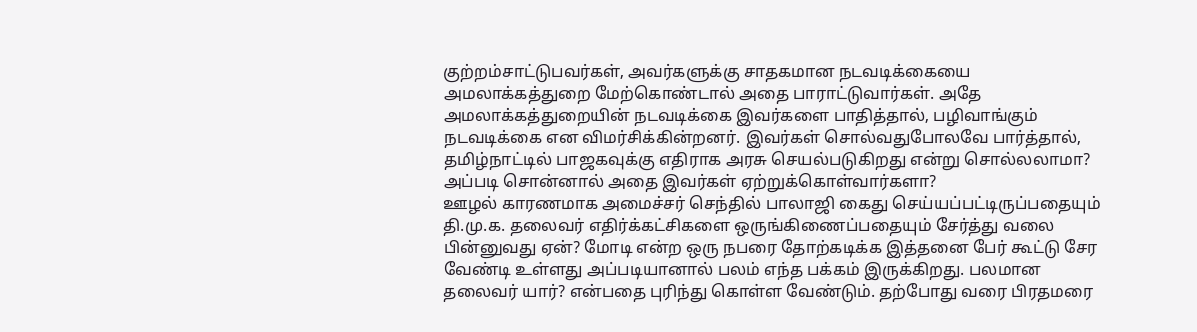குற்றம்சாட்டுபவர்கள், அவர்களுக்கு சாதகமான நடவடிக்கையை அமலாக்கத்துறை மேற்கொண்டால் அதை பாராட்டுவார்கள். அதே அமலாக்கத்துறையின் நடவடிக்கை இவர்களை பாதித்தால், பழிவாங்கும் நடவடிக்கை என விமர்சிக்கின்றனர். இவர்கள் சொல்வதுபோலவே பார்த்தால், தமிழ்நாட்டில் பாஜகவுக்கு எதிராக அரசு செயல்படுகிறது என்று சொல்லலாமா? அப்படி சொன்னால் அதை இவர்கள் ஏற்றுக்கொள்வார்களா?
ஊழல் காரணமாக அமைச்சர் செந்தில் பாலாஜி கைது செய்யப்பட்டிருப்பதையும் தி.மு.க. தலைவர் எதிர்க்கட்சிகளை ஒருங்கிணைப்பதையும் சேர்த்து வலை பின்னுவது ஏன்? மோடி என்ற ஒரு நபரை தோற்கடிக்க இத்தனை பேர் கூட்டு சேர வேண்டி உள்ளது அப்படியானால் பலம் எந்த பக்கம் இருக்கிறது. பலமான தலைவர் யார்? என்பதை புரிந்து கொள்ள வேண்டும். தற்போது வரை பிரதமரை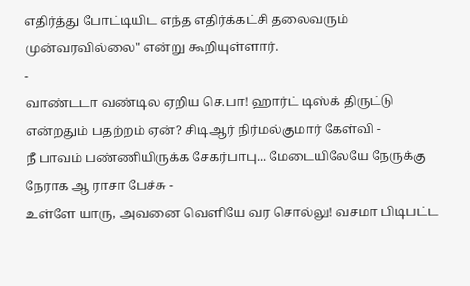எதிர்த்து போட்டியிட எந்த எதிர்க்கட்சி தலைவரும் முன்வரவில்லை" என்று கூறியுள்ளார்.
-
வாண்டடா வண்டில ஏறிய செ.பா! ஹார்ட் டிஸ்க் திருட்டு என்றதும் பதற்றம் ஏன்? சிடிஆர் நிர்மல்குமார் கேள்வி -
நீ பாவம் பண்ணியிருக்க சேகர்பாபு... மேடையிலேயே நேருக்கு நேராக ஆ ராசா பேச்சு -
உள்ளே யாரு, அவனை வெளியே வர சொல்லு! வசமா பிடிபட்ட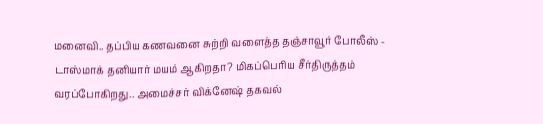மனைவி.. தப்பிய கணவனை சுற்றி வளைத்த தஞ்சாவூர் போலீஸ் -
டாஸ்மாக் தனியார் மயம் ஆகிறதா? மிகப்பெரிய சீர்திருத்தம் வரப்போகிறது.. அமைச்சர் விக்னேஷ் தகவல்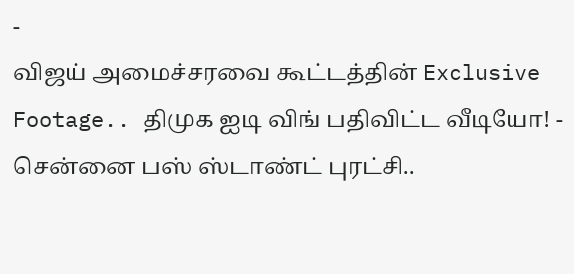-
விஜய் அமைச்சரவை கூட்டத்தின் Exclusive Footage.. திமுக ஐடி விங் பதிவிட்ட வீடியோ! -
சென்னை பஸ் ஸ்டாண்ட் புரட்சி..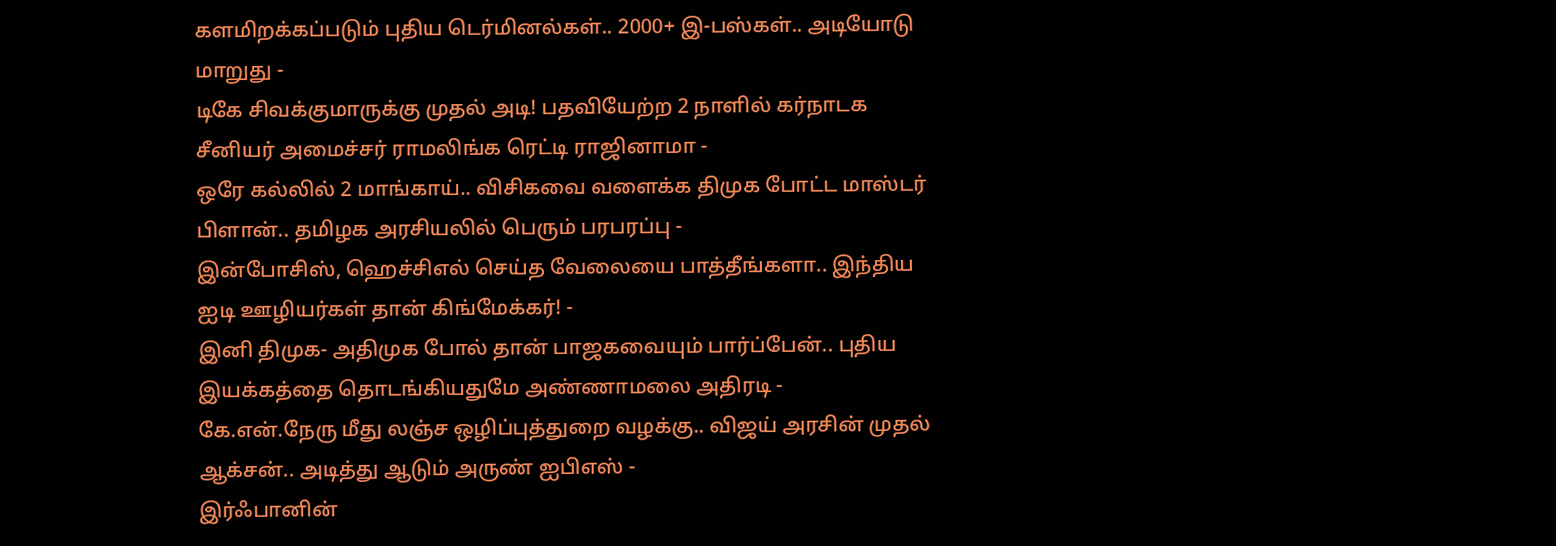களமிறக்கப்படும் புதிய டெர்மினல்கள்.. 2000+ இ-பஸ்கள்.. அடியோடு மாறுது -
டிகே சிவக்குமாருக்கு முதல் அடி! பதவியேற்ற 2 நாளில் கர்நாடக சீனியர் அமைச்சர் ராமலிங்க ரெட்டி ராஜினாமா -
ஒரே கல்லில் 2 மாங்காய்.. விசிகவை வளைக்க திமுக போட்ட மாஸ்டர் பிளான்.. தமிழக அரசியலில் பெரும் பரபரப்பு -
இன்போசிஸ், ஹெச்சிஎல் செய்த வேலையை பாத்தீங்களா.. இந்திய ஐடி ஊழியர்கள் தான் கிங்மேக்கர்! -
இனி திமுக- அதிமுக போல் தான் பாஜகவையும் பார்ப்பேன்.. புதிய இயக்கத்தை தொடங்கியதுமே அண்ணாமலை அதிரடி -
கே.என்.நேரு மீது லஞ்ச ஒழிப்புத்துறை வழக்கு.. விஜய் அரசின் முதல் ஆக்சன்.. அடித்து ஆடும் அருண் ஐபிஎஸ் -
இர்ஃபானின்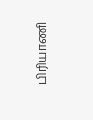பிரியாணி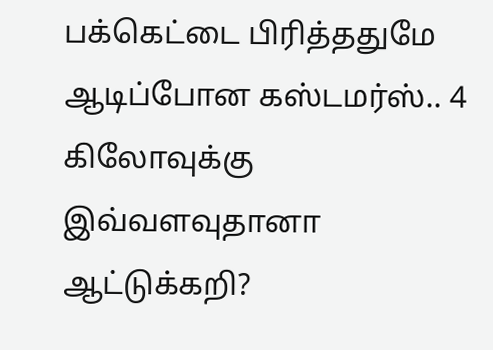பக்கெட்டை பிரித்ததுமே ஆடிப்போன கஸ்டமர்ஸ்.. 4 கிலோவுக்கு இவ்வளவுதானா ஆட்டுக்கறி?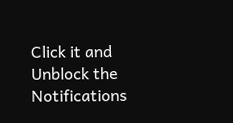Click it and Unblock the Notifications